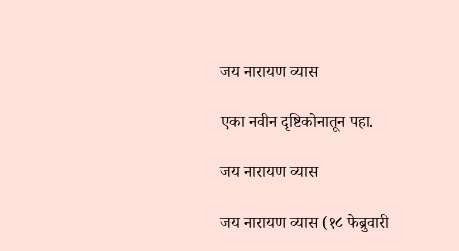जय नारायण व्यास

एका नवीन दृष्टिकोनातून पहा.

जय नारायण व्यास

जय नारायण व्यास (१८ फेब्रुवारी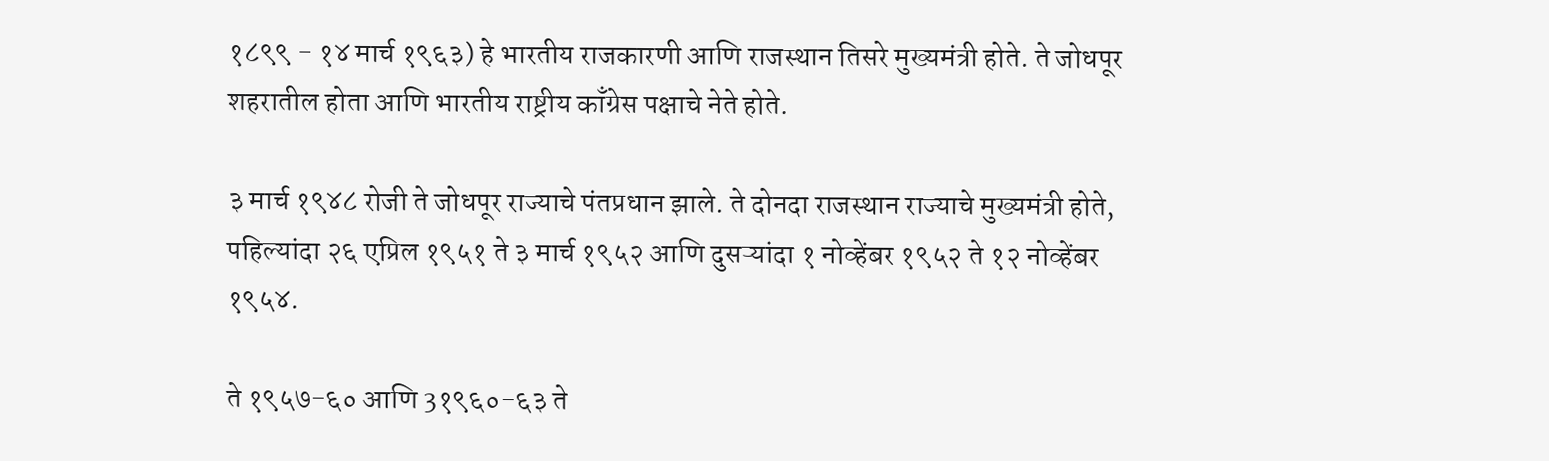१८९९ - १४ मार्च १९६३) हे भारतीय राजकारणी आणि राजस्थान तिसरे मुख्यमंत्री होते. ते जोधपूर शहरातील होता आणि भारतीय राष्ट्रीय काँग्रेस पक्षाचे नेते होते.

३ मार्च १९४८ रोजी ते जोधपूर राज्याचे पंतप्रधान झाले. ते दोनदा राजस्थान राज्याचे मुख्यमंत्री होते, पहिल्यांदा २६ एप्रिल १९५१ ते ३ मार्च १९५२ आणि दुसऱ्यांदा १ नोव्हेंबर १९५२ ते १२ नोव्हेंबर १९५४.

ते १९५७-६० आणि 3१९६०-६३ ते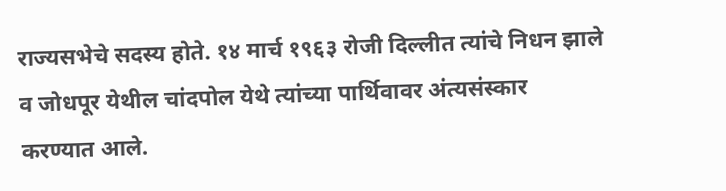राज्यसभेचे सदस्य होते. १४ मार्च १९६३ रोजी दिल्लीत त्यांचे निधन झाले व जोधपूर येथील चांदपोल येथे त्यांच्या पार्थिवावर अंत्यसंस्कार करण्यात आले.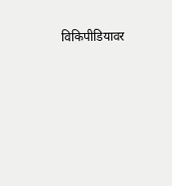विकिपीडियावर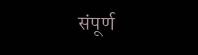संपूर्ण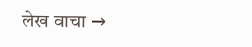लेख वाचा →